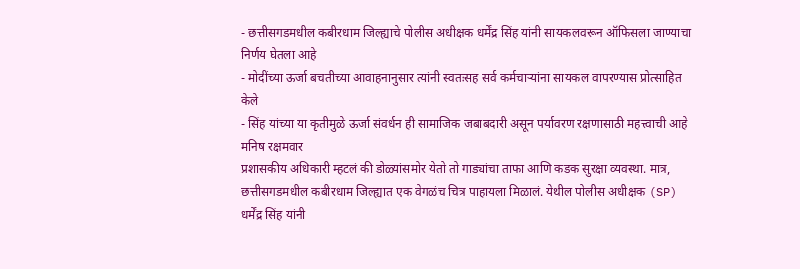- छत्तीसगडमधील कबीरधाम जिल्ह्याचे पोलीस अधीक्षक धर्मेंद्र सिंह यांनी सायकलवरून ऑफिसला जाण्याचा निर्णय घेतला आहे
- मोदींच्या ऊर्जा बचतीच्या आवाहनानुसार त्यांनी स्वतःसह सर्व कर्मचाऱ्यांना सायकल वापरण्यास प्रोत्साहित केले
- सिंह यांच्या या कृतीमुळे ऊर्जा संवर्धन ही सामाजिक जबाबदारी असून पर्यावरण रक्षणासाठी महत्त्वाची आहे
मनिष रक्षमवार
प्रशासकीय अधिकारी म्हटलं की डोळ्यांसमोर येतो तो गाड्यांचा ताफा आणि कडक सुरक्षा व्यवस्था. मात्र, छत्तीसगडमधील कबीरधाम जिल्ह्यात एक वेगळंच चित्र पाहायला मिळालं. येथील पोलीस अधीक्षक (SP) धर्मेंद्र सिंह यांनी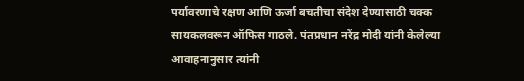पर्यावरणाचे रक्षण आणि ऊर्जा बचतीचा संदेश देण्यासाठी चक्क सायकलवरून ऑफिस गाठले. पंतप्रधान नरेंद्र मोदी यांनी केलेल्या आवाहनानुसार त्यांनी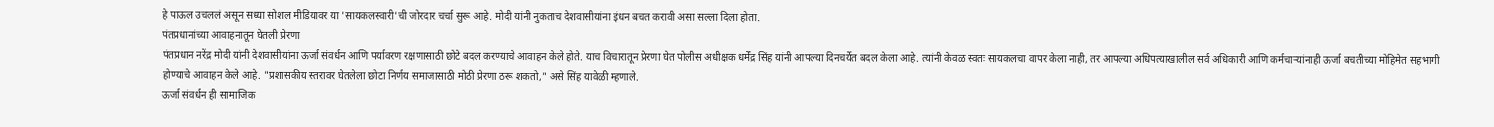हे पाऊल उचललं असून सध्या सोशल मीडियावर या 'सायकलस्वारी'ची जोरदार चर्चा सुरू आहे. मोदी यांनी नुकताच देशवासीयांना इंधन बचत करावी असा सल्ला दिला होता.
पंतप्रधानांच्या आवाहनातून घेतली प्रेरणा
पंतप्रधान नरेंद्र मोदी यांनी देशवासीयांना ऊर्जा संवर्धन आणि पर्यावरण रक्षणासाठी छोटे बदल करण्याचे आवाहन केले होते. याच विचारातून प्रेरणा घेत पोलीस अधीक्षक धर्मेंद्र सिंह यांनी आपल्या दिनचर्येत बदल केला आहे. त्यांनी केवळ स्वतः सायकलचा वापर केला नाही, तर आपल्या अधिपत्याखालील सर्व अधिकारी आणि कर्मचाऱ्यांनाही ऊर्जा बचतीच्या मोहिमेत सहभागी होण्याचे आवाहन केले आहे. "प्रशासकीय स्तरावर घेतलेला छोटा निर्णय समाजासाठी मोठी प्रेरणा ठरू शकतो," असे सिंह यावेळी म्हणाले.
ऊर्जा संवर्धन ही सामाजिक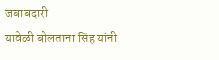जबाबदारी
यावेळी बोलताना सिंह यांनी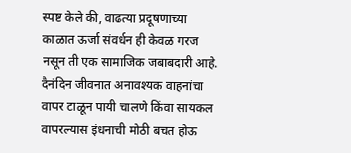स्पष्ट केले की, वाढत्या प्रदूषणाच्या काळात ऊर्जा संवर्धन ही केवळ गरज नसून ती एक सामाजिक जबाबदारी आहे. दैनंदिन जीवनात अनावश्यक वाहनांचा वापर टाळून पायी चालणे किंवा सायकल वापरल्यास इंधनाची मोठी बचत होऊ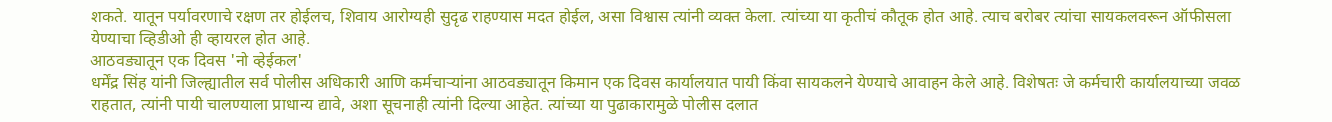शकते. यातून पर्यावरणाचे रक्षण तर होईलच, शिवाय आरोग्यही सुदृढ राहण्यास मदत होईल, असा विश्वास त्यांनी व्यक्त केला. त्यांच्या या कृतीचं कौतूक होत आहे. त्याच बरोबर त्यांचा सायकलवरून ऑफीसला येण्याचा व्हिडीओ ही व्हायरल होत आहे.
आठवड्यातून एक दिवस 'नो व्हेईकल'
धर्मेंद्र सिंह यांनी जिल्ह्यातील सर्व पोलीस अधिकारी आणि कर्मचाऱ्यांना आठवड्यातून किमान एक दिवस कार्यालयात पायी किंवा सायकलने येण्याचे आवाहन केले आहे. विशेषतः जे कर्मचारी कार्यालयाच्या जवळ राहतात, त्यांनी पायी चालण्याला प्राधान्य द्यावे, अशा सूचनाही त्यांनी दिल्या आहेत. त्यांच्या या पुढाकारामुळे पोलीस दलात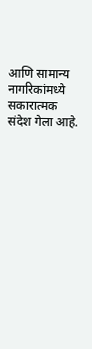आणि सामान्य नागरिकांमध्ये सकारात्मक संदेश गेला आहे.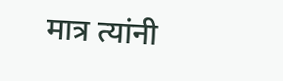मात्र त्यांनी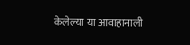केलेल्या या आवाहानाली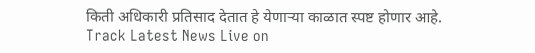किती अधिकारी प्रतिसाद देतात हे येणाऱ्या काळात स्पष्ट होणार आहे.
Track Latest News Live on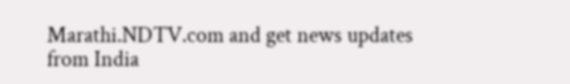Marathi.NDTV.com and get news updates from India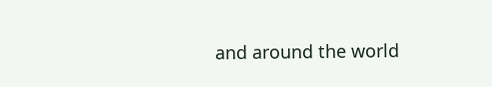and around the world